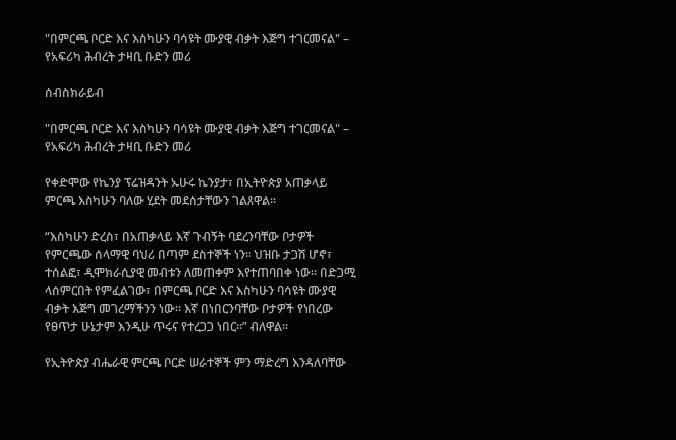"በምርጫ ቦርድ እና እስካሁን ባሳዩት ሙያዊ ብቃት እጅግ ተገርመናል" – የአፍሪካ ሕብረት ታዛቢ ቡድን መሪ

ሰብስክራይብ

"በምርጫ ቦርድ እና እስካሁን ባሳዩት ሙያዊ ብቃት እጅግ ተገርመናል" – የአፍሪካ ሕብረት ታዛቢ ቡድን መሪ

የቀድሞው የኬንያ ፕሬዝዳንት ኡሁሩ ኬንያታ፣ በኢትዮጵያ አጠቃላይ ምርጫ እስካሁን ባለው ሂደት መደሰታቸውን ገልጸዋል።

“እስካሁን ድረስ፣ በአጠቃላይ እኛ ጉብኝት ባደረንባቸው ቦታዎች የምርጫው ሰላማዊ ባህሪ በጣም ደስተኞች ነን። ህዝቡ ታጋሽ ሆኖ፣ ተሰልፎ፣ ዲሞክራሲያዊ መብቱን ለመጠቀም እየተጠባበቀ ነው። በድጋሚ ላሰምርበት የምፈልገው፣ በምርጫ ቦርድ እና እስካሁን ባሳዩት ሙያዊ ብቃት እጅግ መገረማችንን ነው። እኛ በነበርንባቸው ቦታዎች የነበረው የፀጥታ ሁኔታም እንዲሁ ጥሩና የተረጋጋ ነበር።” ብለዋል፡፡

የኢትዮጵያ ብሔራዊ ምርጫ ቦርድ ሠራተኞች ምን ማድረግ እንዳለባቸው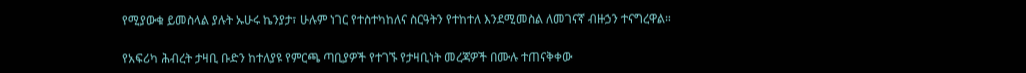የሚያውቁ ይመስላል ያሉት ኡሁሩ ኬንያታ፣ ሁሉም ነገር የተስተካከለና ስርዓትን የተከተለ እንደሚመስል ለመገናኛ ብዙኃን ተናግረዋል።

የአፍሪካ ሕብረት ታዛቢ ቡድን ከተለያዩ የምርጫ ጣቢያዎች የተገኙ የታዛቢነት መረጃዎች በሙሉ ተጠናቅቀው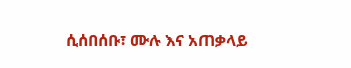ሲሰበሰቡ፣ ሙሉ እና አጠቃላይ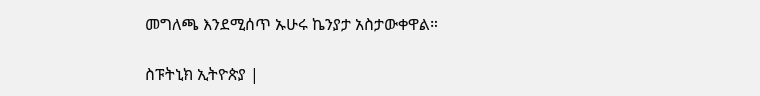መግለጫ እንደሚሰጥ ኡሁሩ ኬንያታ አስታውቀዋል።

ስፑትኒክ ኢትዮጵያ |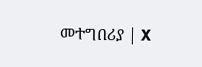መተግበሪያ | X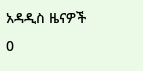አዳዲስ ዜናዎች
0